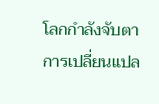โลกกำลังจับตาการเปลี่ยนแปล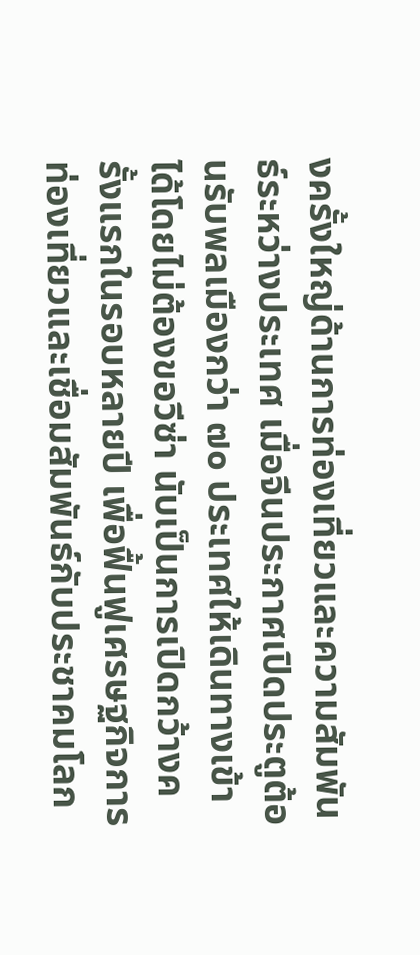งครั้งใหญ่ด้านการท่องเที่ยวและความสัมพันธ์ระหว่างประเทศ เมื่อจีนประกาศเปิดประตูต้อนรับพลเมืองกว่า ๗๐ ประเทศให้เดินทางเข้าได้โดยไม่ต้องขอวีซ่า นับเป็นการเปิดกว้างครั้งแรกในรอบหลายปี เพื่อฟื้นฟูเศรษฐกิจการท่องเที่ยวและเชื่อมสัมพันธ์กับประชาคมโลก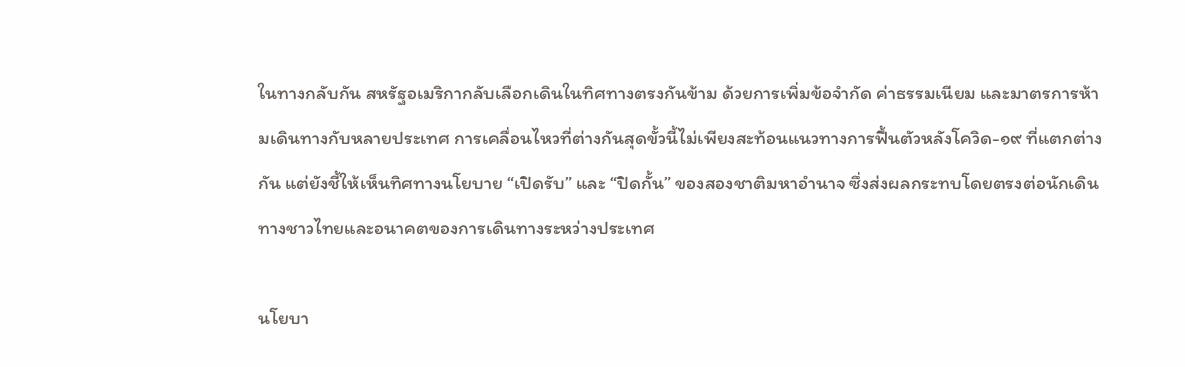ในทางกลับกัน สหรัฐอเมริกากลับเลือกเดินในทิศทางตรงกันข้าม ด้วยการเพิ่มข้อจำกัด ค่าธรรมเนียม และมาตรการห้ามเดินทางกับหลายประเทศ การเคลื่อนไหวที่ต่างกันสุดขั้วนี้ไม่เพียงสะท้อนแนวทางการฟื้นตัวหลังโควิด-๑๙ ที่แตกต่างกัน แต่ยังชี้ให้เห็นทิศทางนโยบาย “เปิดรับ” และ “ปิดกั้น” ของสองชาติมหาอำนาจ ซึ่งส่งผลกระทบโดยตรงต่อนักเดินทางชาวไทยและอนาคตของการเดินทางระหว่างประเทศ

นโยบา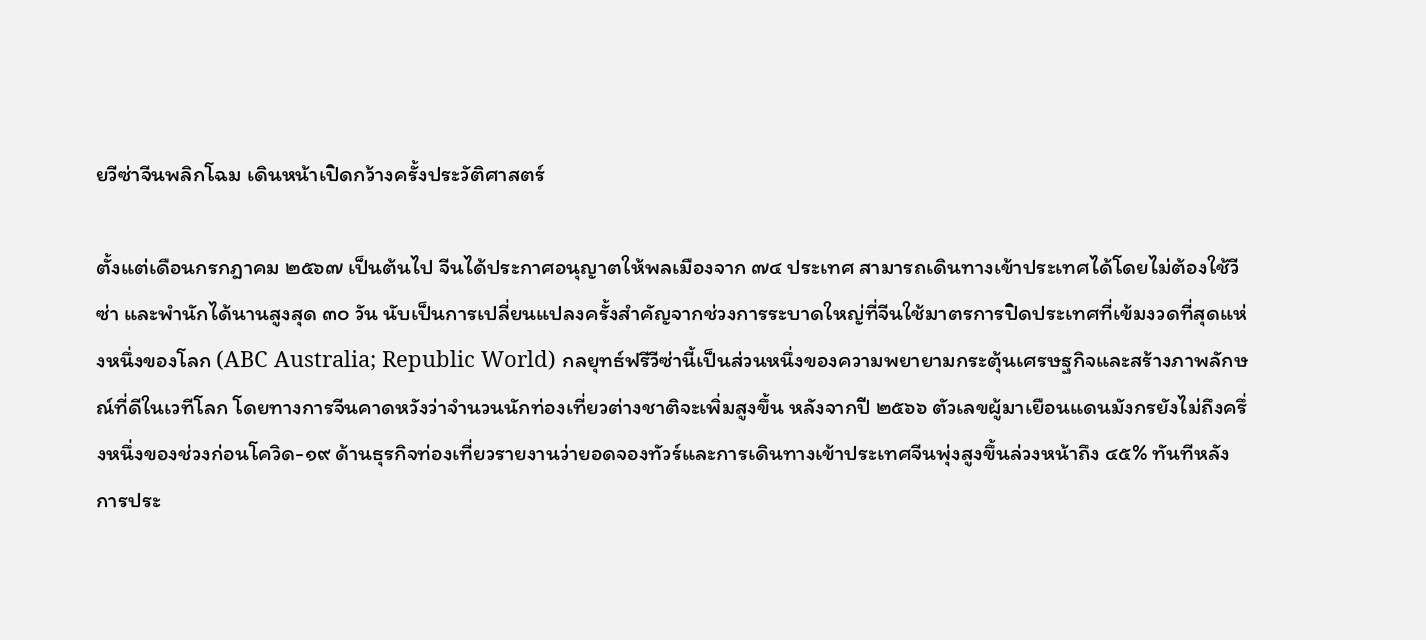ยวีซ่าจีนพลิกโฉม เดินหน้าเปิดกว้างครั้งประวัติศาสตร์

ตั้งแต่เดือนกรกฎาคม ๒๕๖๗ เป็นต้นไป จีนได้ประกาศอนุญาตให้พลเมืองจาก ๗๔ ประเทศ สามารถเดินทางเข้าประเทศได้โดยไม่ต้องใช้วีซ่า และพำนักได้นานสูงสุด ๓๐ วัน นับเป็นการเปลี่ยนแปลงครั้งสำคัญจากช่วงการระบาดใหญ่ที่จีนใช้มาตรการปิดประเทศที่เข้มงวดที่สุดแห่งหนึ่งของโลก (ABC Australia; Republic World) กลยุทธ์ฟรีวีซ่านี้เป็นส่วนหนึ่งของความพยายามกระตุ้นเศรษฐกิจและสร้างภาพลักษณ์ที่ดีในเวทีโลก โดยทางการจีนคาดหวังว่าจำนวนนักท่องเที่ยวต่างชาติจะเพิ่มสูงขึ้น หลังจากปี ๒๕๖๖ ตัวเลขผู้มาเยือนแดนมังกรยังไม่ถึงครึ่งหนึ่งของช่วงก่อนโควิด-๑๙ ด้านธุรกิจท่องเที่ยวรายงานว่ายอดจองทัวร์และการเดินทางเข้าประเทศจีนพุ่งสูงขึ้นล่วงหน้าถึง ๔๕% ทันทีหลังการประ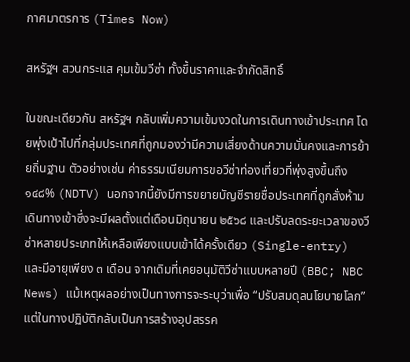กาศมาตรการ (Times Now)

สหรัฐฯ สวนกระแส คุมเข้มวีซ่า ทั้งขึ้นราคาและจำกัดสิทธิ์

ในขณะเดียวกัน สหรัฐฯ กลับเพิ่มความเข้มงวดในการเดินทางเข้าประเทศ โดยพุ่งเป้าไปที่กลุ่มประเทศที่ถูกมองว่ามีความเสี่ยงด้านความมั่นคงและการย้ายถิ่นฐาน ตัวอย่างเช่น ค่าธรรมเนียมการขอวีซ่าท่องเที่ยวที่พุ่งสูงขึ้นถึง ๑๔๘% (NDTV) นอกจากนี้ยังมีการขยายบัญชีรายชื่อประเทศที่ถูกสั่งห้ามเดินทางเข้าซึ่งจะมีผลตั้งแต่เดือนมิถุนายน ๒๕๖๘ และปรับลดระยะเวลาของวีซ่าหลายประเภทให้เหลือเพียงแบบเข้าได้ครั้งเดียว (Single-entry) และมีอายุเพียง ๓ เดือน จากเดิมที่เคยอนุมัติวีซ่าแบบหลายปี (BBC; NBC News) แม้เหตุผลอย่างเป็นทางการจะระบุว่าเพื่อ “ปรับสมดุลนโยบายโลก” แต่ในทางปฏิบัติกลับเป็นการสร้างอุปสรรค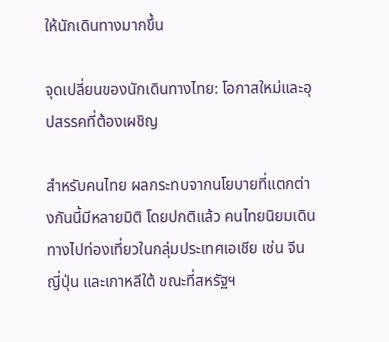ให้นักเดินทางมากขึ้น

จุดเปลี่ยนของนักเดินทางไทย: โอกาสใหม่และอุปสรรคที่ต้องเผชิญ

สำหรับคนไทย ผลกระทบจากนโยบายที่แตกต่างกันนี้มีหลายมิติ โดยปกติแล้ว คนไทยนิยมเดินทางไปท่องเที่ยวในกลุ่มประเทศเอเชีย เช่น จีน ญี่ปุ่น และเกาหลีใต้ ขณะที่สหรัฐฯ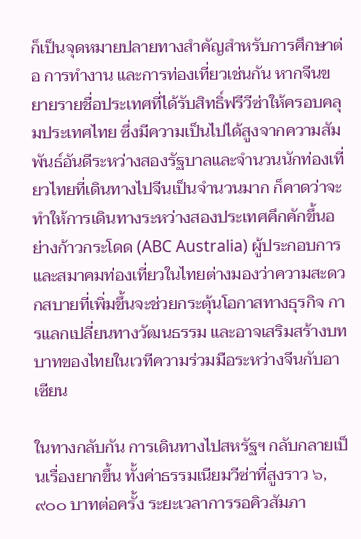ก็เป็นจุดหมายปลายทางสำคัญสำหรับการศึกษาต่อ การทำงาน และการท่องเที่ยวเช่นกัน หากจีนขยายรายชื่อประเทศที่ได้รับสิทธิ์ฟรีวีซ่าให้ครอบคลุมประเทศไทย ซึ่งมีความเป็นไปได้สูงจากความสัมพันธ์อันดีระหว่างสองรัฐบาลและจำนวนนักท่องเที่ยวไทยที่เดินทางไปจีนเป็นจำนวนมาก ก็คาดว่าจะทำให้การเดินทางระหว่างสองประเทศคึกคักขึ้นอย่างก้าวกระโดด (ABC Australia) ผู้ประกอบการและสมาคมท่องเที่ยวในไทยต่างมองว่าความสะดวกสบายที่เพิ่มขึ้นจะช่วยกระตุ้นโอกาสทางธุรกิจ การแลกเปลี่ยนทางวัฒนธรรม และอาจเสริมสร้างบทบาทของไทยในเวทีความร่วมมือระหว่างจีนกับอาเซียน

ในทางกลับกัน การเดินทางไปสหรัฐฯ กลับกลายเป็นเรื่องยากขึ้น ทั้งค่าธรรมเนียมวีซ่าที่สูงราว ๖,๙๐๐ บาทต่อครั้ง ระยะเวลาการรอคิวสัมภา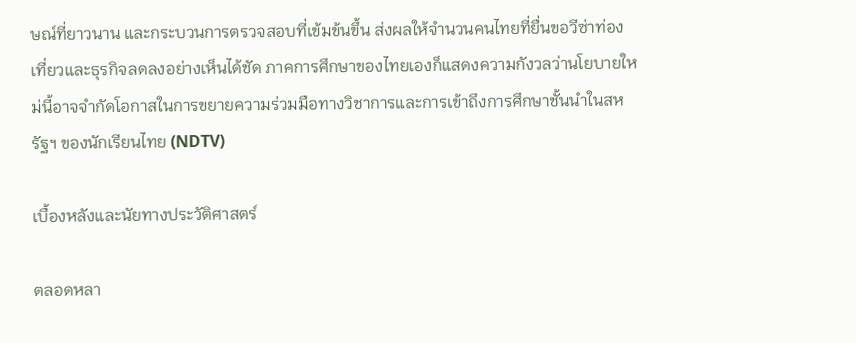ษณ์ที่ยาวนาน และกระบวนการตรวจสอบที่เข้มข้นขึ้น ส่งผลให้จำนวนคนไทยที่ยื่นขอวีซ่าท่องเที่ยวและธุรกิจลดลงอย่างเห็นได้ชัด ภาคการศึกษาของไทยเองก็แสดงความกังวลว่านโยบายใหม่นี้อาจจำกัดโอกาสในการขยายความร่วมมือทางวิชาการและการเข้าถึงการศึกษาชั้นนำในสหรัฐฯ ของนักเรียนไทย (NDTV)

เบื้องหลังและนัยทางประวัติศาสตร์

ตลอดหลา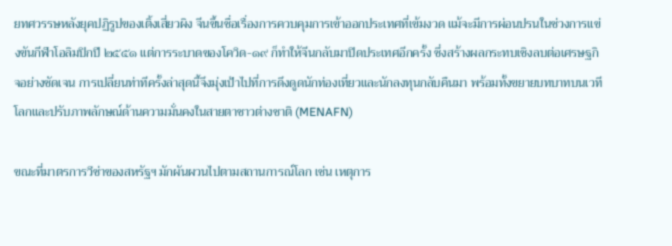ยทศวรรษหลังยุคปฏิรูปของเติ้งเสี่ยวผิง จีนขึ้นชื่อเรื่องการควบคุมการเข้าออกประเทศที่เข้มงวด แม้จะมีการผ่อนปรนในช่วงการแข่งขันกีฬาโอลิมปิกปี ๒๕๕๑ แต่การระบาดของโควิด-๑๙ ก็ทำให้จีนกลับมาปิดประเทศอีกครั้ง ซึ่งสร้างผลกระทบเชิงลบต่อเศรษฐกิจอย่างชัดเจน การเปลี่ยนท่าทีครั้งล่าสุดนี้จึงมุ่งเป้าไปที่การดึงดูดนักท่องเที่ยวและนักลงทุนกลับคืนมา พร้อมทั้งขยายบทบาทบนเวทีโลกและปรับภาพลักษณ์ด้านความมั่นคงในสายตาชาวต่างชาติ (MENAFN)

ขณะที่มาตรการวีซ่าของสหรัฐฯ มักผันผวนไปตามสถานการณ์โลก เช่น เหตุการ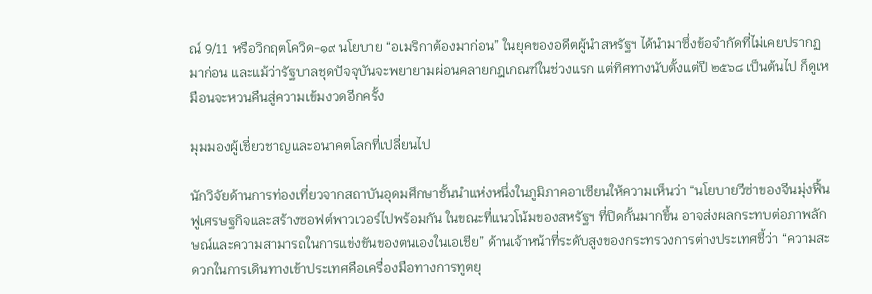ณ์ 9/11 หรือวิกฤตโควิด-๑๙ นโยบาย “อเมริกาต้องมาก่อน” ในยุคของอดีตผู้นำสหรัฐฯ ได้นำมาซึ่งข้อจำกัดที่ไม่เคยปรากฏมาก่อน และแม้ว่ารัฐบาลชุดปัจจุบันจะพยายามผ่อนคลายกฎเกณฑ์ในช่วงแรก แต่ทิศทางนับตั้งแต่ปี ๒๕๖๘ เป็นต้นไป ก็ดูเหมือนจะหวนคืนสู่ความเข้มงวดอีกครั้ง

มุมมองผู้เชี่ยวชาญและอนาคตโลกที่เปลี่ยนไป

นักวิจัยด้านการท่องเที่ยวจากสถาบันอุดมศึกษาชั้นนำแห่งหนึ่งในภูมิภาคอาเซียนให้ความเห็นว่า “นโยบายวีซ่าของจีนมุ่งฟื้นฟูเศรษฐกิจและสร้างซอฟต์พาวเวอร์ไปพร้อมกัน ในขณะที่แนวโน้มของสหรัฐฯ ที่ปิดกั้นมากขึ้น อาจส่งผลกระทบต่อภาพลักษณ์และความสามารถในการแข่งขันของตนเองในเอเชีย” ด้านเจ้าหน้าที่ระดับสูงของกระทรวงการต่างประเทศชี้ว่า “ความสะดวกในการเดินทางเข้าประเทศคือเครื่องมือทางการทูตยุ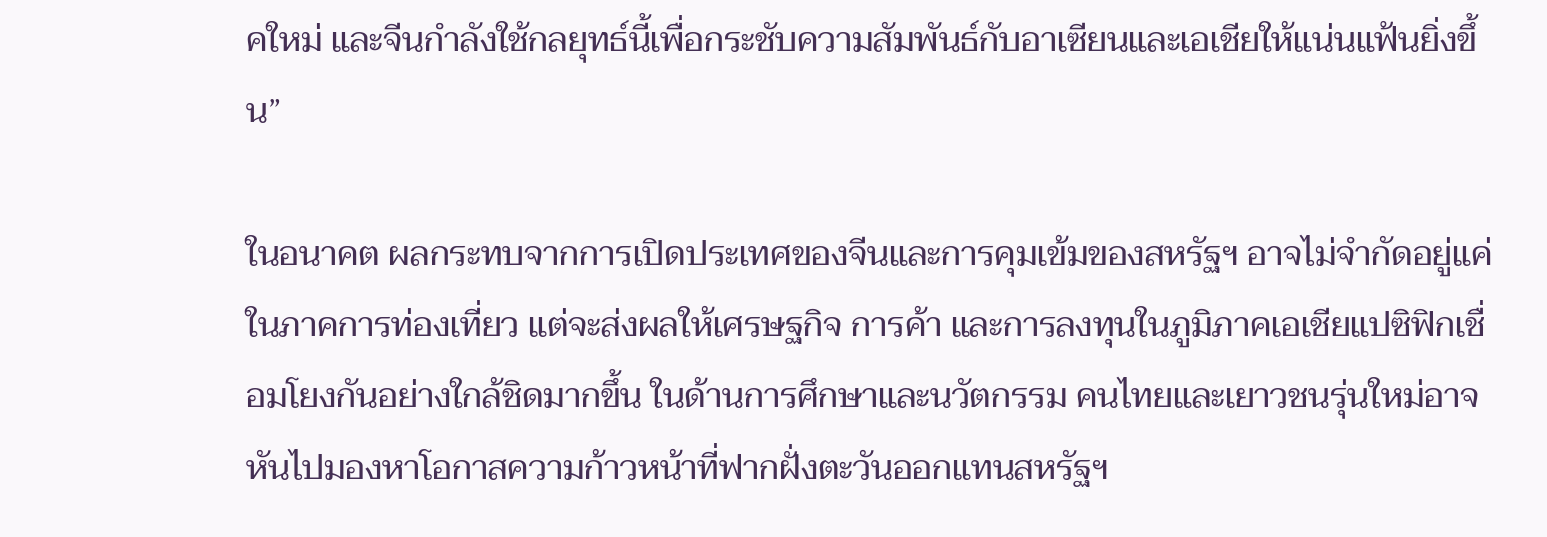คใหม่ และจีนกำลังใช้กลยุทธ์นี้เพื่อกระชับความสัมพันธ์กับอาเซียนและเอเชียให้แน่นแฟ้นยิ่งขึ้น”

ในอนาคต ผลกระทบจากการเปิดประเทศของจีนและการคุมเข้มของสหรัฐฯ อาจไม่จำกัดอยู่แค่ในภาคการท่องเที่ยว แต่จะส่งผลให้เศรษฐกิจ การค้า และการลงทุนในภูมิภาคเอเชียแปซิฟิกเชื่อมโยงกันอย่างใกล้ชิดมากขึ้น ในด้านการศึกษาและนวัตกรรม คนไทยและเยาวชนรุ่นใหม่อาจหันไปมองหาโอกาสความก้าวหน้าที่ฟากฝั่งตะวันออกแทนสหรัฐฯ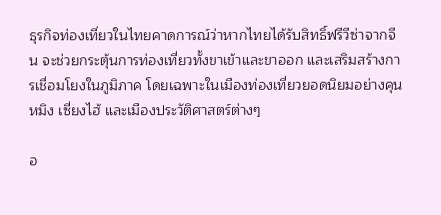ธุรกิจท่องเที่ยวในไทยคาดการณ์ว่าหากไทยได้รับสิทธิ์ฟรีวีซ่าจากจีน จะช่วยกระตุ้นการท่องเที่ยวทั้งขาเข้าและขาออก และเสริมสร้างการเชื่อมโยงในภูมิภาค โดยเฉพาะในเมืองท่องเที่ยวยอดนิยมอย่างคุนหมิง เซี่ยงไฮ้ และเมืองประวัติศาสตร์ต่างๆ

อ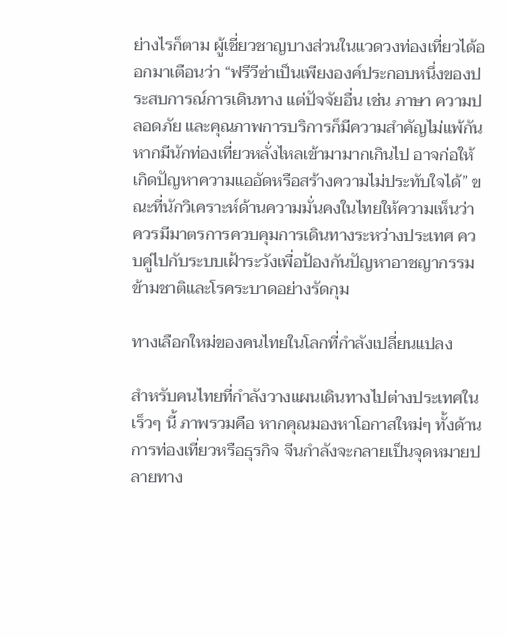ย่างไรก็ตาม ผู้เชี่ยวชาญบางส่วนในแวดวงท่องเที่ยวได้ออกมาเตือนว่า “ฟรีวีซ่าเป็นเพียงองค์ประกอบหนึ่งของประสบการณ์การเดินทาง แต่ปัจจัยอื่น เช่น ภาษา ความปลอดภัย และคุณภาพการบริการก็มีความสำคัญไม่แพ้กัน หากมีนักท่องเที่ยวหลั่งไหลเข้ามามากเกินไป อาจก่อให้เกิดปัญหาความแออัดหรือสร้างความไม่ประทับใจได้” ขณะที่นักวิเคราะห์ด้านความมั่นคงในไทยให้ความเห็นว่า ควรมีมาตรการควบคุมการเดินทางระหว่างประเทศ ควบคู่ไปกับระบบเฝ้าระวังเพื่อป้องกันปัญหาอาชญากรรมข้ามชาติและโรคระบาดอย่างรัดกุม

ทางเลือกใหม่ของคนไทยในโลกที่กำลังเปลี่ยนแปลง

สำหรับคนไทยที่กำลังวางแผนเดินทางไปต่างประเทศในเร็วๆ นี้ ภาพรวมคือ หากคุณมองหาโอกาสใหม่ๆ ทั้งด้านการท่องเที่ยวหรือธุรกิจ จีนกำลังจะกลายเป็นจุดหมายปลายทาง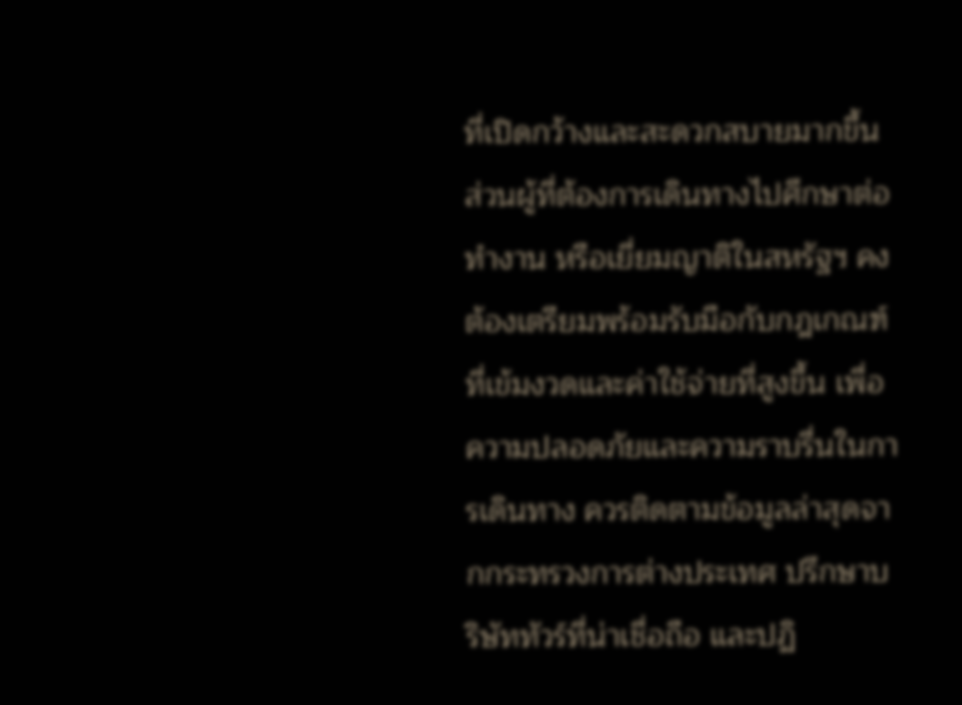ที่เปิดกว้างและสะดวกสบายมากขึ้น ส่วนผู้ที่ต้องการเดินทางไปศึกษาต่อ ทำงาน หรือเยี่ยมญาติในสหรัฐฯ คงต้องเตรียมพร้อมรับมือกับกฎเกณฑ์ที่เข้มงวดและค่าใช้จ่ายที่สูงขึ้น เพื่อความปลอดภัยและความราบรื่นในการเดินทาง ควรติดตามข้อมูลล่าสุดจากกระทรวงการต่างประเทศ ปรึกษาบริษัททัวร์ที่น่าเชื่อถือ และปฏิ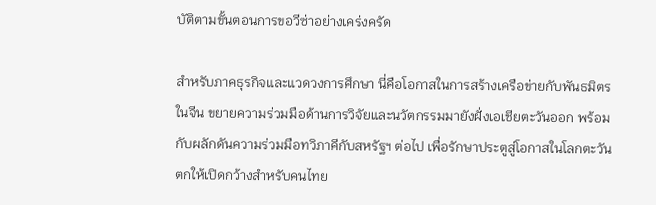บัติตามขั้นตอนการขอวีซ่าอย่างเคร่งครัด

สำหรับภาคธุรกิจและแวดวงการศึกษา นี่คือโอกาสในการสร้างเครือข่ายกับพันธมิตรในจีน ขยายความร่วมมือด้านการวิจัยและนวัตกรรมมายังฝั่งเอเชียตะวันออก พร้อมกับผลักดันความร่วมมือทวิภาคีกับสหรัฐฯ ต่อไป เพื่อรักษาประตูสู่โอกาสในโลกตะวันตกให้เปิดกว้างสำหรับคนไทย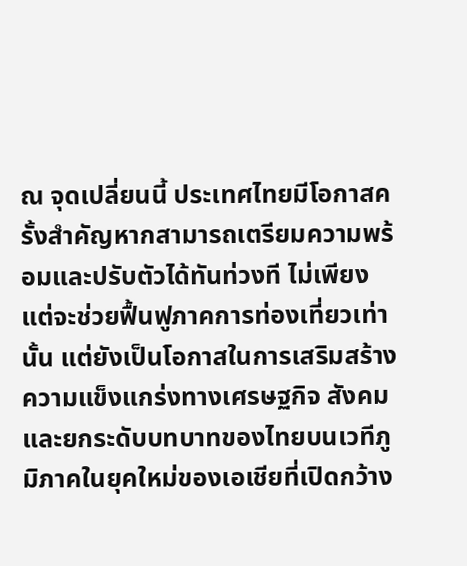ณ จุดเปลี่ยนนี้ ประเทศไทยมีโอกาสครั้งสำคัญหากสามารถเตรียมความพร้อมและปรับตัวได้ทันท่วงที ไม่เพียงแต่จะช่วยฟื้นฟูภาคการท่องเที่ยวเท่านั้น แต่ยังเป็นโอกาสในการเสริมสร้างความแข็งแกร่งทางเศรษฐกิจ สังคม และยกระดับบทบาทของไทยบนเวทีภูมิภาคในยุคใหม่ของเอเชียที่เปิดกว้าง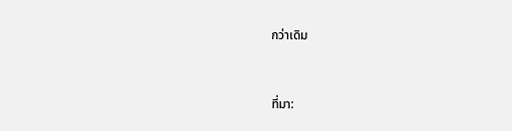กว่าเดิม


ที่มา: